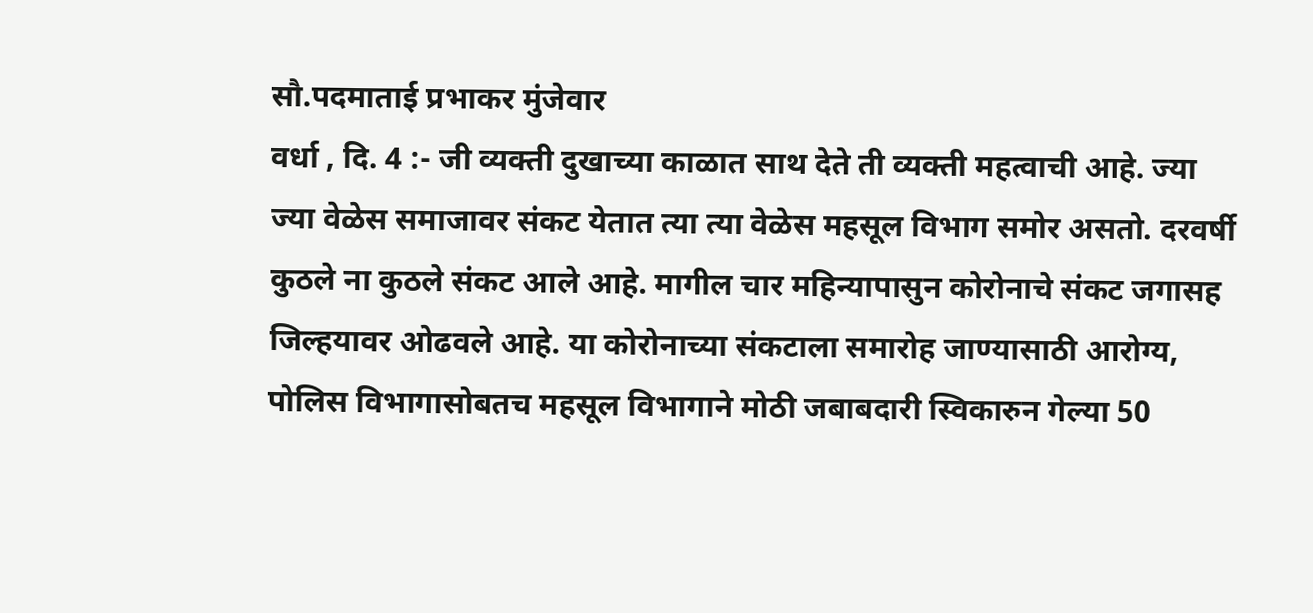सौ.पदमाताई प्रभाकर मुंजेवार
वर्धा , दि. 4 :- जी व्यक्ती दुखाच्या काळात साथ देते ती व्यक्ती महत्वाची आहे. ज्या ज्या वेळेस समाजावर संकट येतात त्या त्या वेळेस महसूल विभाग समोर असतो. दरवर्षी कुठले ना कुठले संकट आले आहे. मागील चार महिन्यापासुन कोरोनाचे संकट जगासह जिल्हयावर ओढवले आहे. या कोरोनाच्या संकटाला समारोह जाण्यासाठी आरोग्य, पोलिस विभागासोबतच महसूल विभागाने मोठी जबाबदारी स्विकारुन गेल्या 50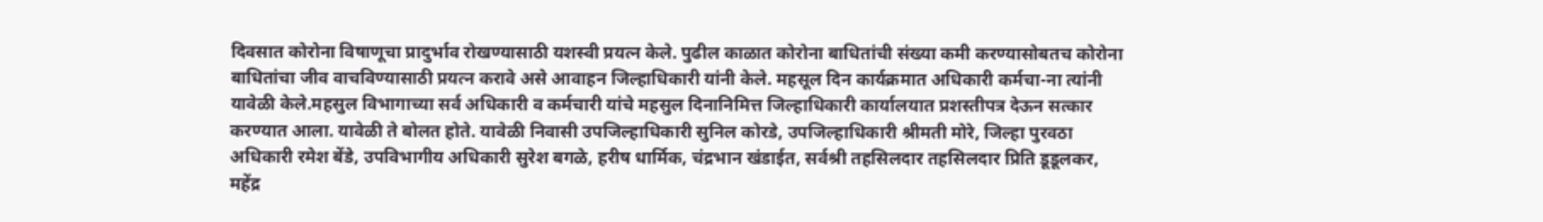दिवसात कोरोना विषाणूचा प्रादुर्भाव रोखण्यासाठी यशस्वी प्रयत्न केले. पुढील काळात कोरोना बाधितांची संख्या कमी करण्यासोबतच कोरोना बाधितांचा जीव वाचविण्यासाठी प्रयत्न करावे असे आवाहन जिल्हाधिकारी यांनी केले. महसूल दिन कार्यक्रमात अधिकारी कर्मचा-ना त्यांनी यावेळी केले.महसुल विभागाच्या सर्व अधिकारी व कर्मचारी यांचे महसुल दिनानिमित्त जिल्हाधिकारी कार्यालयात प्रशस्तीपत्र देऊन सत्कार करण्यात आला. यावेळी ते बोलत होते. यावेळी निवासी उपजिल्हाधिकारी सुनिल कोरडे, उपजिल्हाधिकारी श्रीमती मोरे, जिल्हा पुरवठा अधिकारी रमेश बेंडे, उपविभागीय अधिकारी सुरेश बगळे, हरीष धार्मिक, चंद्रभान खंडाईत, सर्वश्री तहसिलदार तहसिलदार प्रिति डूडूलकर, महेंद्र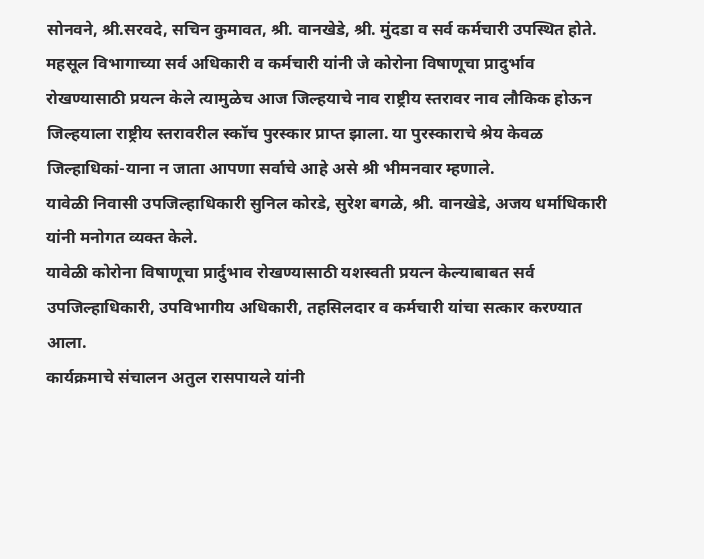सोनवने, श्री.सरवदे, सचिन कुमावत, श्री. वानखेडे, श्री. मुंदडा व सर्व कर्मचारी उपस्थित होते.
महसूल विभागाच्या सर्व अधिकारी व कर्मचारी यांनी जे कोरोना विषाणूचा प्रादुर्भाव रोखण्यासाठी प्रयत्न केले त्यामुळेच आज जिल्हयाचे नाव राष्ट्रीय स्तरावर नाव लौकिक होऊन जिल्हयाला राष्ट्रीय स्तरावरील स्कॉच पुरस्कार प्राप्त झाला. या पुरस्काराचे श्रेय केवळ जिल्हाधिकां-याना न जाता आपणा सर्वाचे आहे असे श्री भीमनवार म्हणाले.
यावेळी निवासी उपजिल्हाधिकारी सुनिल कोरडे, सुरेश बगळे, श्री. वानखेडे, अजय धर्माधिकारी यांनी मनोगत व्यक्त केले.
यावेळी कोरोना विषाणूचा प्रार्दुभाव रोखण्यासाठी यशस्वती प्रयत्न केल्याबाबत सर्व उपजिल्हाधिकारी, उपविभागीय अधिकारी, तहसिलदार व कर्मचारी यांचा सत्कार करण्यात आला.
कार्यक्रमाचे संचालन अतुल रासपायले यांनी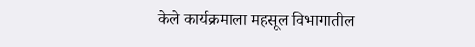केले कार्यक्रमाला महसूल विभागातील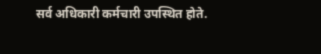सर्व अधिकारी कर्मचारी उपस्थित होते.